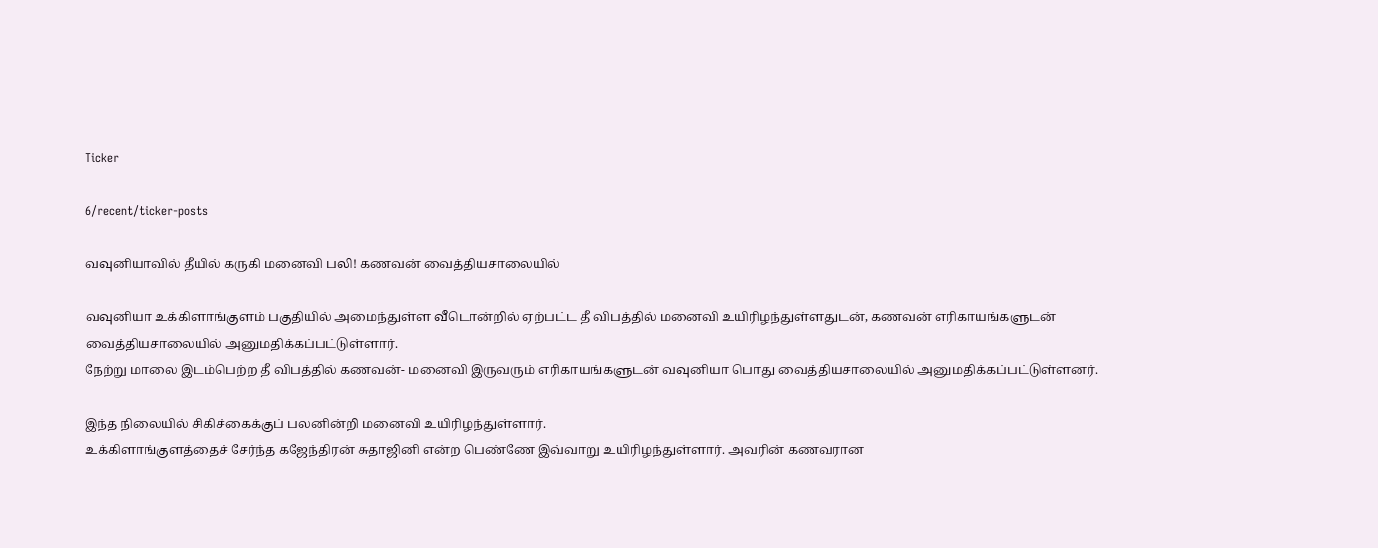Ticker

6/recent/ticker-posts

வவுனியாவில் தீயில் கருகி மனைவி பலி! கணவன் வைத்தியசாலையில்

வவுனியா உக்கிளாங்குளம் பகுதியில் அமைந்துள்ள வீடொன்றில் ஏற்பட்ட தீ விபத்தில் மனைவி உயிரிழந்துள்ளதுடன், கணவன் எரிகாயங்களுடன் வைத்தியசாலையில் அனுமதிக்கப்பட்டுள்ளார்.
நேற்று மாலை இடம்பெற்ற தீ விபத்தில் கணவன்- மனைவி இருவரும் எரிகாயங்களுடன் வவுனியா பொது வைத்தியசாலையில் அனுமதிக்கப்பட்டுள்ளனர்.

இந்த நிலையில் சிகிச்கைக்குப் பலனின்றி மனைவி உயிரிழந்துள்ளார்.
உக்கிளாங்குளத்தைச் சேர்ந்த கஜேந்திரன் சுதாஜினி என்ற பெண்ணே இவ்வாறு உயிரிழந்துள்ளார். அவரின் கணவரான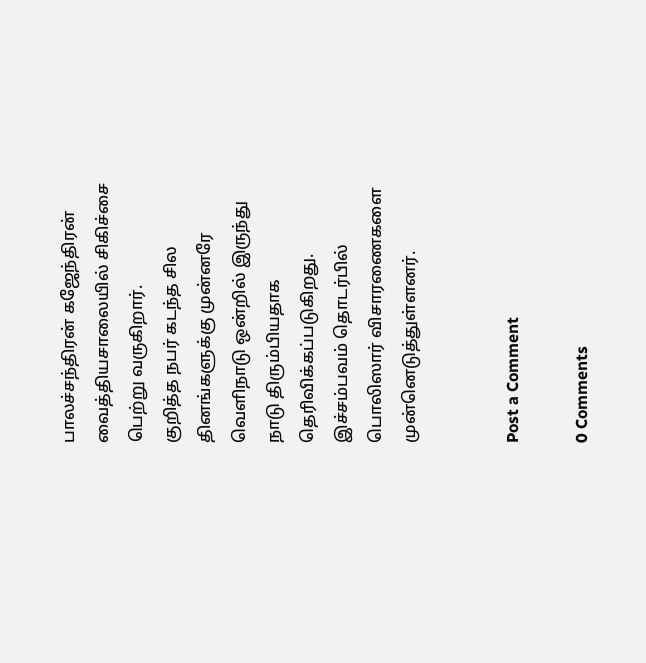பாலச்சந்திரன் கஜேந்திரன் வைத்தியசாலையில் சிகிச்சை பெற்று வருகிறார்.
குறித்த நபர் கடந்த சில தினங்களுக்கு முன்னரே வெளிநாடு ஒன்றில் இருந்து நாடு திரும்பியதாக தெரிவிக்கப்படுகிறது.
இச்சம்பவம் தொடர்பில் பொலிஸார் விசாரணைகளை முன்னெடுத்துள்ளனர்.


Post a Comment

0 Comments